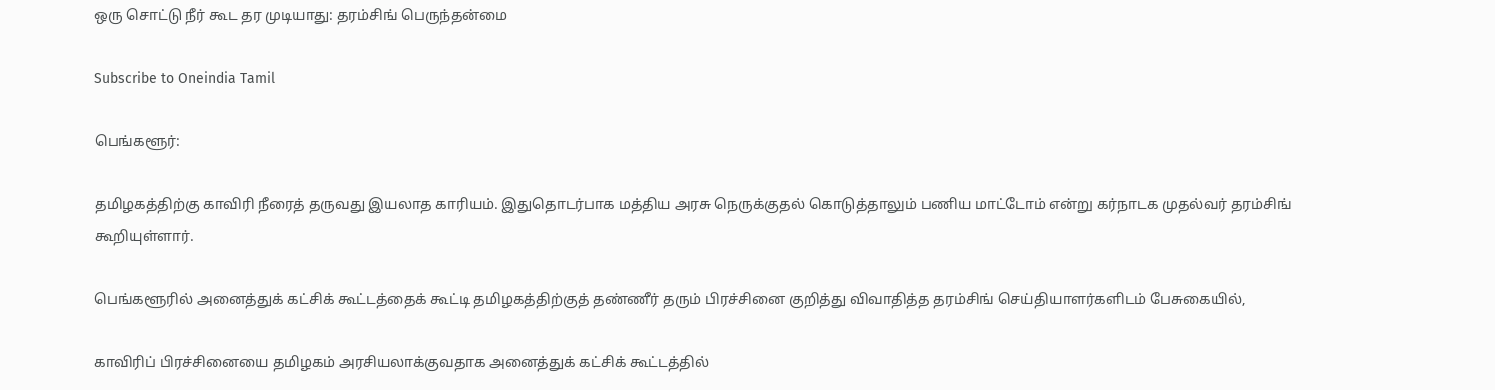ஒரு சொட்டு நீர் கூட தர முடியாது: தரம்சிங் பெருந்தன்மை

Subscribe to Oneindia Tamil

பெங்களூர்:

தமிழகத்திற்கு காவிரி நீரைத் தருவது இயலாத காரியம். இதுதொடர்பாக மத்திய அரசு நெருக்குதல் கொடுத்தாலும் பணிய மாட்டோம் என்று கர்நாடக முதல்வர் தரம்சிங் கூறியுள்ளார்.

பெங்களூரில் அனைத்துக் கட்சிக் கூட்டத்தைக் கூட்டி தமிழகத்திற்குத் தண்ணீர் தரும் பிரச்சினை குறித்து விவாதித்த தரம்சிங் செய்தியாளர்களிடம் பேசுகையில்,

காவிரிப் பிரச்சினையை தமிழகம் அரசியலாக்குவதாக அனைத்துக் கட்சிக் கூட்டத்தில்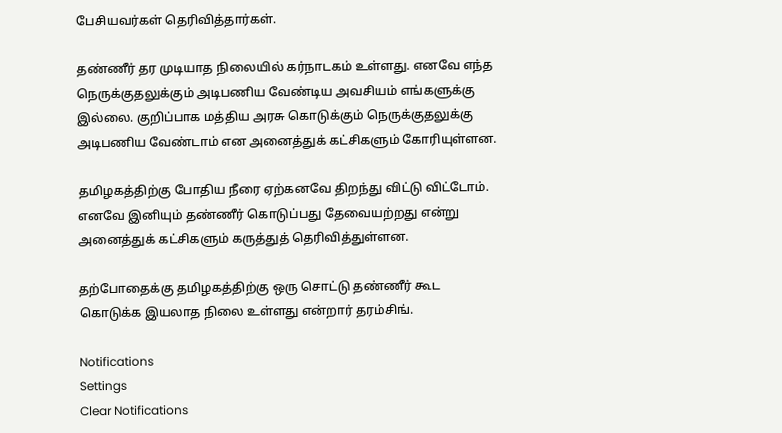பேசியவர்கள் தெரிவித்தார்கள்.

தண்ணீர் தர முடியாத நிலையில் கர்நாடகம் உள்ளது. எனவே எந்த நெருக்குதலுக்கும் அடிபணிய வேண்டிய அவசியம் எங்களுக்கு இல்லை. குறிப்பாக மத்திய அரசு கொடுக்கும் நெருக்குதலுக்கு அடிபணிய வேண்டாம் என அனைத்துக் கட்சிகளும் கோரியுள்ளன.

தமிழகத்திற்கு போதிய நீரை ஏற்கனவே திறந்து விட்டு விட்டோம். எனவே இனியும் தண்ணீர் கொடுப்பது தேவையற்றது என்று அனைத்துக் கட்சிகளும் கருத்துத் தெரிவித்துள்ளன.

தற்போதைக்கு தமிழகத்திற்கு ஒரு சொட்டு தண்ணீர் கூட கொடுக்க இயலாத நிலை உள்ளது என்றார் தரம்சிங்.

Notifications
Settings
Clear Notifications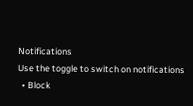Notifications
Use the toggle to switch on notifications
  • Block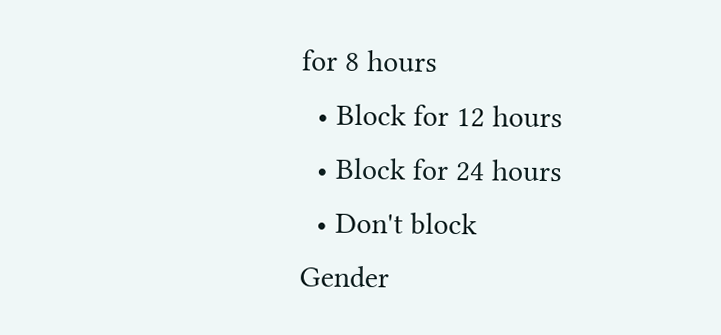for 8 hours
  • Block for 12 hours
  • Block for 24 hours
  • Don't block
Gender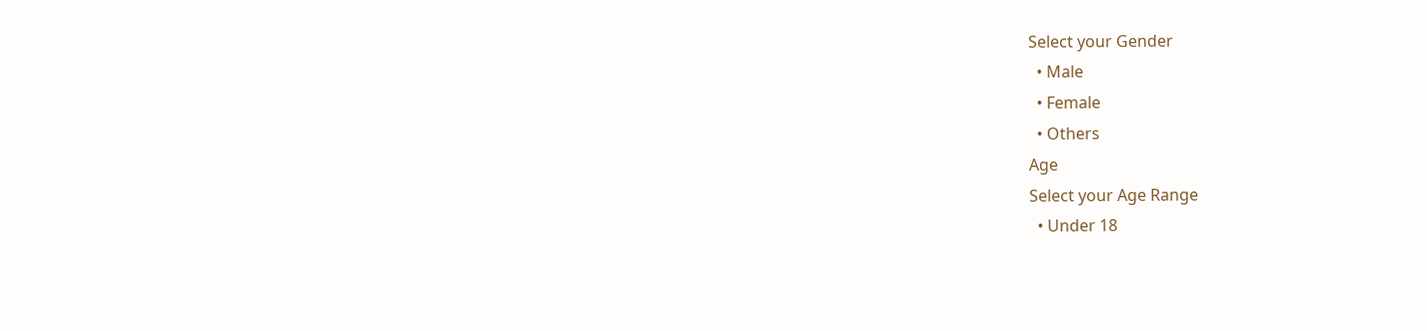Select your Gender
  • Male
  • Female
  • Others
Age
Select your Age Range
  • Under 18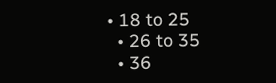• 18 to 25
  • 26 to 35
  • 36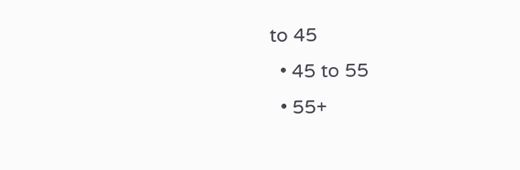to 45
  • 45 to 55
  • 55+